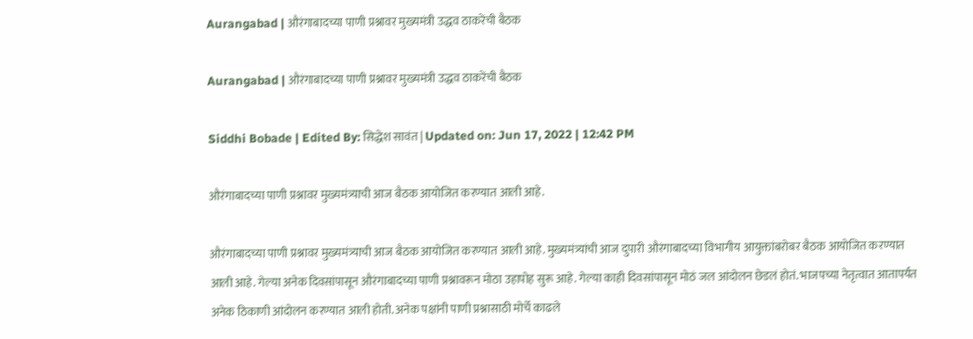Aurangabad | औरंगाबादच्या पाणी प्रश्नावर मुख्यमंत्री उद्धव ठाकरेंची बैठक

Aurangabad | औरंगाबादच्या पाणी प्रश्नावर मुख्यमंत्री उद्धव ठाकरेंची बैठक

Siddhi Bobade | Edited By: सिद्धेश सावंत | Updated on: Jun 17, 2022 | 12:42 PM

औरंगाबादच्या पाणी प्रश्नावर मुख्यमंत्र्याची आज बैठक आयोजित करण्यात आली आहे.

औरंगाबादच्या पाणी प्रश्नावर मुख्यमंत्र्याची आज बैठक आयोजित करण्यात आली आहे. मुख्यमंत्र्यांची आज दुपारी औरंगाबादच्या विभागीय आयुक्तांबरोबर बैठक आयोजित करण्यात आली आहे. गेल्या अनेक दिवसांपासून औरंगाबादच्या पाणी प्रश्नावरून मोठा उहापोह सुरू आहे. गेल्या काही दिवसांपासून मोठं जल आंदोलन छेडलं होतं. भाजपच्या नेतृत्वात आतापर्यंत अनेक ठिकाणी आंदोलन करण्यात आली होती. अनेक पक्षांनी पाणी प्रश्नासाठी मोर्चे काढले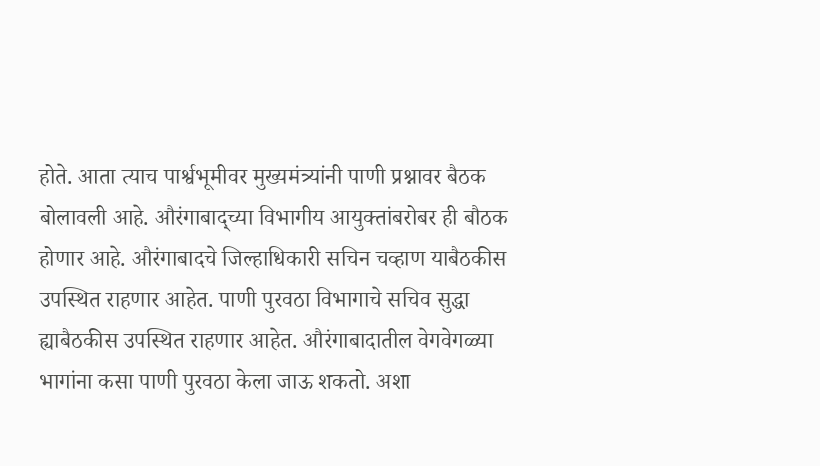होते. आता त्याच पार्श्वभूमीवर मुख्यमंत्र्यांनी पाणी प्रश्नावर बैठक बोलावली आहे. औरंगाबाद्च्या विभागीय आयुक्तांबरोबर ही बौठक होणार आहे. औरंगाबादचे जिल्हाधिकारी सचिन चव्हाण याबैठकीस उपस्थित राहणार आहेत. पाणी पुरवठा विभागाचे सचिव सुद्धा ह्याबैठकीस उपस्थित राहणार आहेत. औरंगाबादातील वेगवेगळ्या भागांना कसा पाणी पुरवठा केला जाऊ शकतो. अशा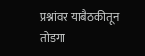प्रश्नांवर याबैठकीतून तोडगा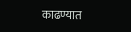काढण्यात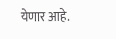येणार आहे.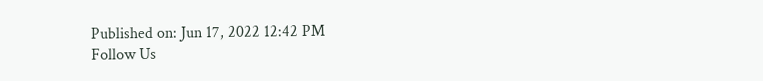Published on: Jun 17, 2022 12:42 PM
Follow Us